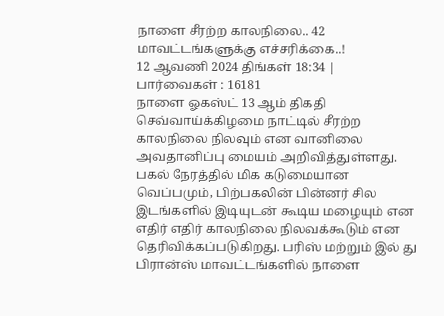நாளை சீரற்ற காலநிலை.. 42 மாவட்டங்களுக்கு எச்சரிக்கை..!
12 ஆவணி 2024 திங்கள் 18:34 | பார்வைகள் : 16181
நாளை ஓகஸ்ட் 13 ஆம் திகதி செவ்வாய்க்கிழமை நாட்டில் சீரற்ற காலநிலை நிலவும் என வானிலை அவதானிப்பு மையம் அறிவித்துள்ளது.
பகல் நேரத்தில் மிக கடுமையான வெப்பமும், பிற்பகலின் பின்னர் சில இடங்களில் இடியுடன் கூடிய மழையும் என எதிர் எதிர் காலநிலை நிலவக்கூடும் என தெரிவிக்கப்படுகிறது. பரிஸ் மற்றும் இல் து பிரான்ஸ் மாவட்டங்களில் நாளை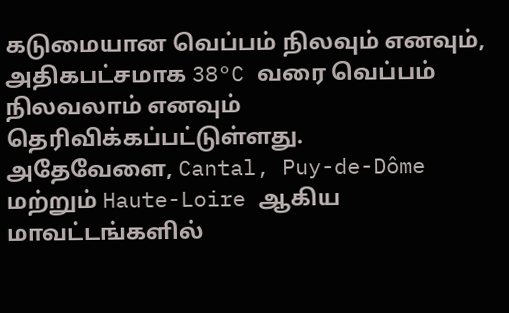கடுமையான வெப்பம் நிலவும் எனவும், அதிகபட்சமாக 38°C வரை வெப்பம் நிலவலாம் எனவும் தெரிவிக்கப்பட்டுள்ளது.
அதேவேளை, Cantal, Puy-de-Dôme மற்றும் Haute-Loire ஆகிய மாவட்டங்களில்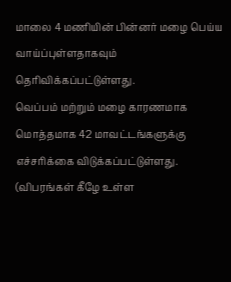மாலை 4 மணியின் பின்னர் மழை பெய்ய வாய்ப்புள்ளதாகவும் தெரிவிக்கப்பட்டுள்ளது.
வெப்பம் மற்றும் மழை காரணமாக மொத்தமாக 42 மாவட்டங்களுக்கு எச்சரிக்கை விடுக்கப்பட்டுள்ளது. (விபரங்கள் கீழே உள்ள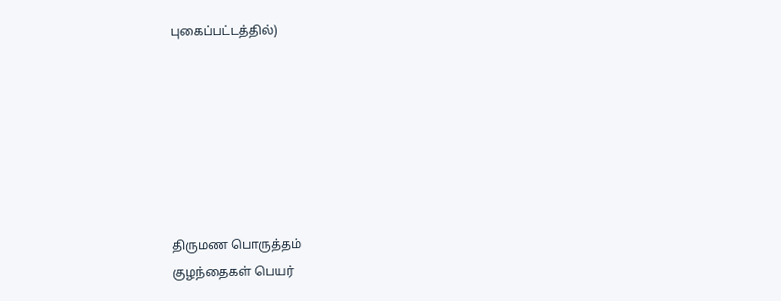புகைப்பட்டத்தில்)







திருமண பொருத்தம்
குழந்தைகள் பெயர்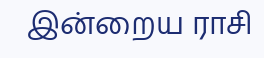இன்றைய ராசி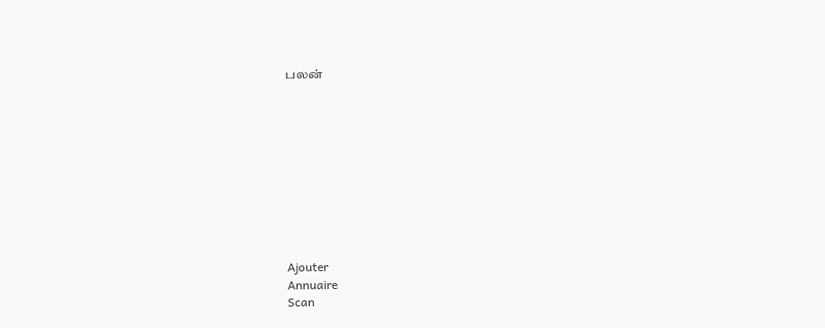பலன்










Ajouter
Annuaire
Scan